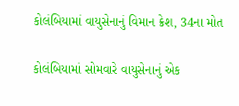કોલંબિયામાં વાયુસેનાનું વિમાન ક્રેશ, 34ના મોત

કોલંબિયામાં સોમવારે વાયુસેનાનું એક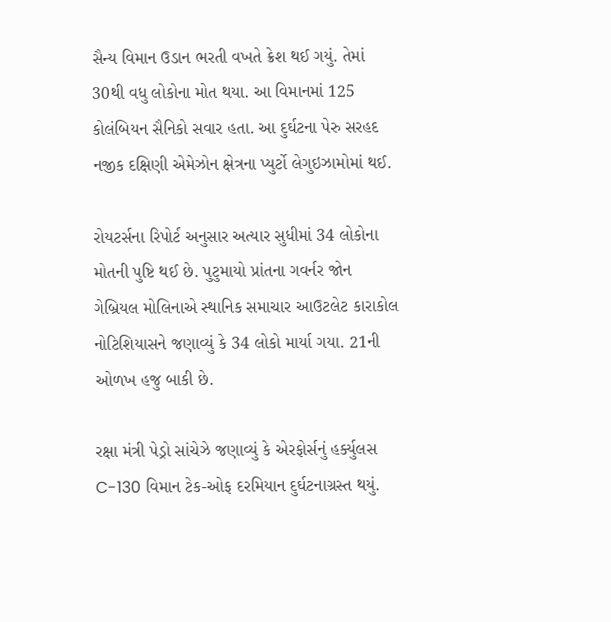સૈન્ય વિમાન ઉડાન ભરતી વખતે ક્રેશ થઈ ગયું. તેમાં 30થી વધુ લોકોના મોત થયા. આ વિમાનમાં 125 કોલંબિયન સૈનિકો સવાર હતા. આ દુર્ઘટના પેરુ સરહદ નજીક દક્ષિણી એમેઝોન ક્ષેત્રના પ્યુર્ટો લેગુઇઝામોમાં થઈ.

રોયટર્સના રિપોર્ટ અનુસાર અત્યાર સુધીમાં 34 લોકોના મોતની પુષ્ટિ થઈ છે. પુટુમાયો પ્રાંતના ગવર્નર જોન ગેબ્રિયલ મોલિનાએ સ્થાનિક સમાચાર આઉટલેટ કારાકોલ નોટિશિયાસને જણાવ્યું કે 34 લોકો માર્યા ગયા. 21ની ઓળખ હજુ બાકી છે.

રક્ષા મંત્રી પેડ્રો સાંચેઝે જણાવ્યું કે એરફોર્સનું હર્ક્યુલસ C-130 વિમાન ટેક-ઓફ દરમિયાન દુર્ઘટનાગ્રસ્ત થયું.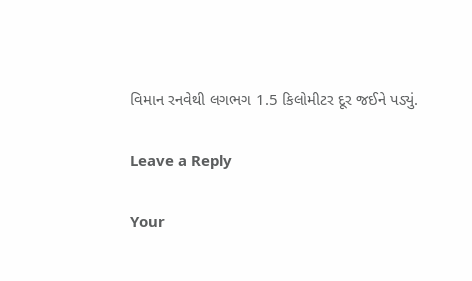વિમાન રનવેથી લગભગ 1.5 કિલોમીટર દૂર જઈને પડ્યું.

Leave a Reply

Your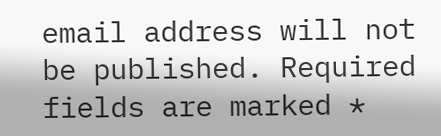email address will not be published. Required fields are marked *